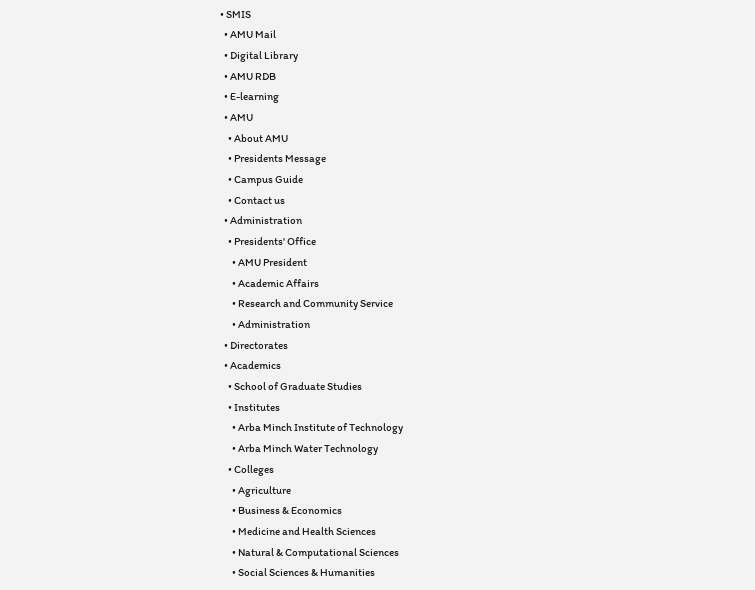• SMIS
  • AMU Mail
  • Digital Library
  • AMU RDB
  • E-learning
  • AMU
    • About AMU
    • Presidents Message
    • Campus Guide
    • Contact us
  • Administration
    • Presidents' Office
      • AMU President
      • Academic Affairs
      • Research and Community Service
      • Administration
  • Directorates
  • Academics
    • School of Graduate Studies
    • Institutes
      • Arba Minch Institute of Technology
      • Arba Minch Water Technology
    • Colleges
      • Agriculture
      • Business & Economics
      • Medicine and Health Sciences
      • Natural & Computational Sciences
      • Social Sciences & Humanities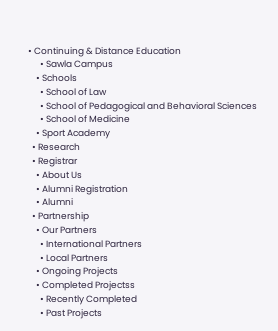• Continuing & Distance Education
      • Sawla Campus
    • Schools
      • School of Law
      • School of Pedagogical and Behavioral Sciences
      • School of Medicine
    • Sport Academy
  • Research
  • Registrar
    • About Us
    • Alumni Registration
    • Alumni
  • Partnership
    • Our Partners
      • International Partners
      • Local Partners
    • Ongoing Projects
    • Completed Projectss
      • Recently Completed
      • Past Projects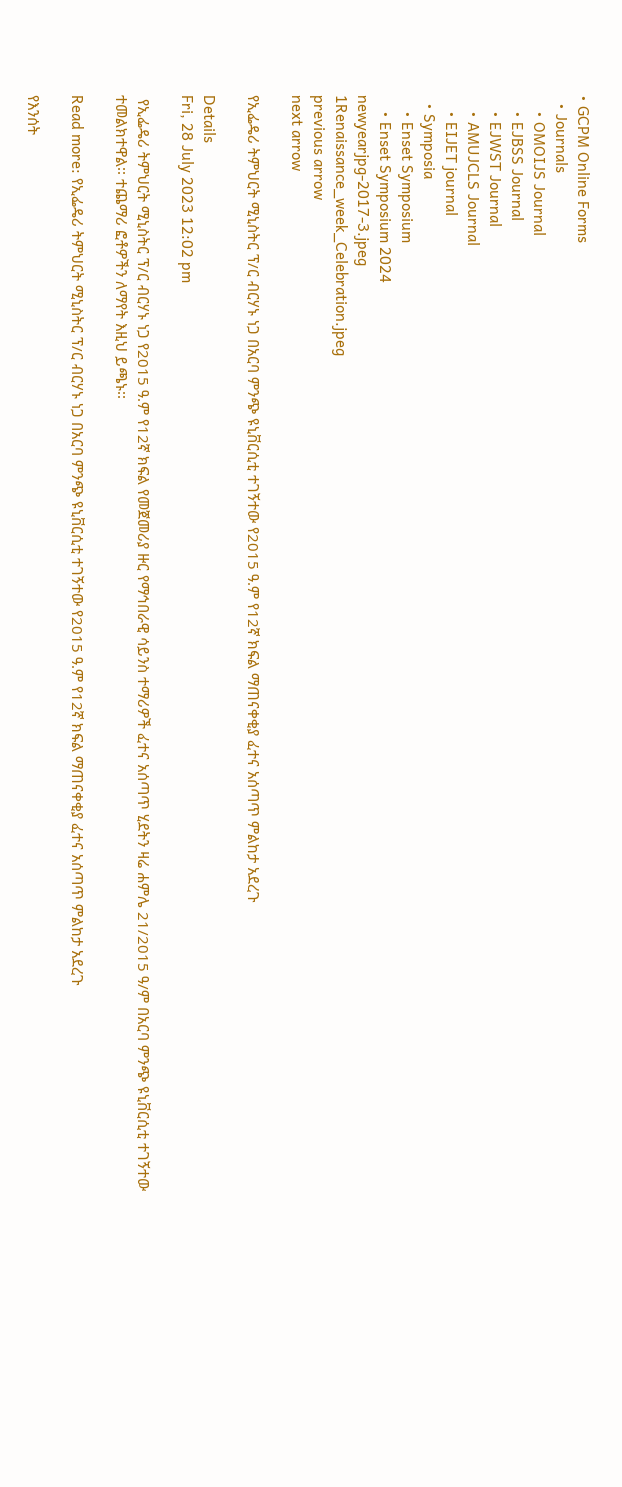• GCPM Online Forms
  • Journals
    • OMOIJS Journal
    • EJBSS Journal
    • EJWST Journal
    • AMUJCLS Journal
    • EIJET journal
  • Symposia
    • Enset Symposium
    • Enset Symposium 2024
newyearjpg-2017-3.jpeg
1Renaissance_week_Celebration.jpeg
previous arrow
next arrow

የኢፌዴሪ ትምህርት ሚኒስትር ፕ/ር ብርሃኑ ነጋ በአርባ ምንጭ ዩኒቨርሲቲ ተገኝተው የ2015 ዓ.ም የ12ኛ ክፍል ማጠናቀቂያ ፈተና አሰጣጥ ምልከታ አደረጉ

Details
Fri, 28 July 2023 12:02 pm

 የኢፌዴሪ ትምህርት ሚኒስትር ፕ/ር ብርሃኑ ነጋ የ2015 ዓ.ም የ12ኛ ክፍል የመጀመሪያ ዙር የማኅበራዊ ሳይንስ ተማሪዎች ፈተና አሰጣጥ ሂደትን ዛሬ ሐምሌ 21/2015 ዓ/ም በአርባ ምንጭ ዩኒቨርሲቲ ተገኝተው ተመልክተዋል፡፡ ተጨማሪ ፎቶዎችን ለማየት እዚህ ይጫኑ፡፡

Read more: የኢፌዴሪ ትምህርት ሚኒስትር ፕ/ር ብርሃኑ ነጋ በአርባ ምንጭ ዩኒቨርሲቲ ተገኝተው የ2015 ዓ.ም የ12ኛ ክፍል ማጠናቀቂያ ፈተና አሰጣጥ ምልከታ አደረጉ

የእንሰት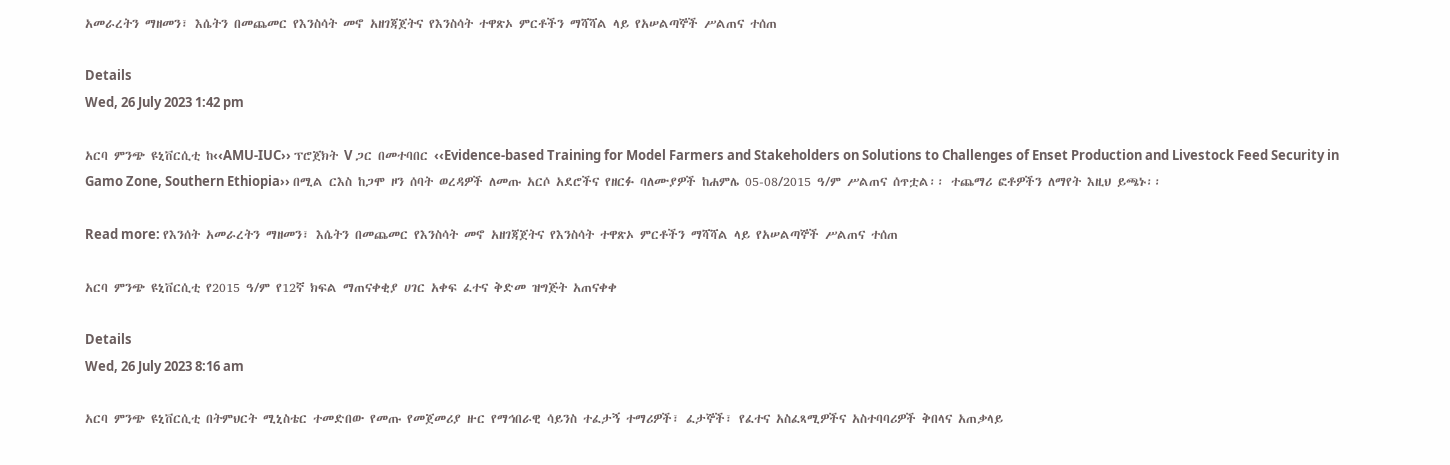አመራረትን ማዘመን፣ እሴትን በመጨመር የእንስሳት መኖ አዘገጃጀትና የእንስሳት ተዋጽኦ ምርቶችን ማሻሻል ላይ የአሠልጣኞች ሥልጠና ተሰጠ

Details
Wed, 26 July 2023 1:42 pm

አርባ ምንጭ ዩኒቨርሲቲ ከ‹‹AMU-IUC›› ፕሮጀክት V ጋር በመተባበር ‹‹Evidence-based Training for Model Farmers and Stakeholders on Solutions to Challenges of Enset Production and Livestock Feed Security in Gamo Zone, Southern Ethiopia›› በሚል ርእስ ከጋሞ ዞን ሰባት ወረዳዎች ለመጡ አርሶ አደሮችና የዘርፉ ባለሙያዎች ከሐምሌ 05-08/2015 ዓ/ም ሥልጠና ሰጥቷል፡፡ ተጨማሪ ፎቶዎችን ለማየት እዚህ ይጫኑ፡፡

Read more: የእንሰት አመራረትን ማዘመን፣ እሴትን በመጨመር የእንስሳት መኖ አዘገጃጀትና የእንስሳት ተዋጽኦ ምርቶችን ማሻሻል ላይ የአሠልጣኞች ሥልጠና ተሰጠ

አርባ ምንጭ ዩኒቨርሲቲ የ2015 ዓ/ም የ12ኛ ክፍል ማጠናቀቂያ ሀገር አቀፍ ፈተና ቅድመ ዝግጅት አጠናቀቀ

Details
Wed, 26 July 2023 8:16 am

አርባ ምንጭ ዩኒቨርሲቲ በትምህርት ሚኒስቴር ተመድበው የመጡ የመጀመሪያ ዙር የማኅበራዊ ሳይንስ ተፈታኝ ተማሪዎች፣ ፈታኞች፣ የፈተና አስፈጻሚዎችና አስተባባሪዎች ቅበላና አጠቃላይ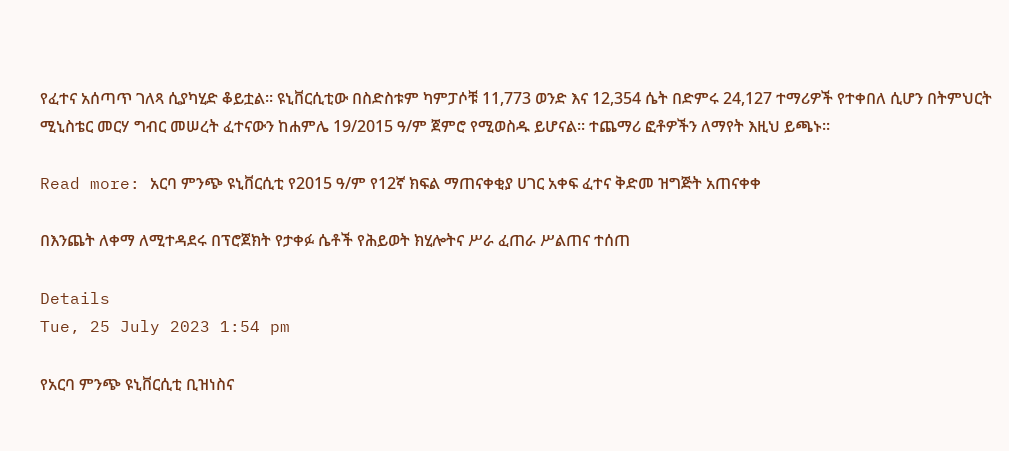የፈተና አሰጣጥ ገለጻ ሲያካሂድ ቆይቷል፡፡ ዩኒቨርሲቲው በስድስቱም ካምፓሶቹ 11,773 ወንድ እና 12,354 ሴት በድምሩ 24,127 ተማሪዎች የተቀበለ ሲሆን በትምህርት ሚኒስቴር መርሃ ግብር መሠረት ፈተናውን ከሐምሌ 19/2015 ዓ/ም ጀምሮ የሚወስዱ ይሆናል፡፡ ተጨማሪ ፎቶዎችን ለማየት እዚህ ይጫኑ፡፡

Read more: አርባ ምንጭ ዩኒቨርሲቲ የ2015 ዓ/ም የ12ኛ ክፍል ማጠናቀቂያ ሀገር አቀፍ ፈተና ቅድመ ዝግጅት አጠናቀቀ

በእንጨት ለቀማ ለሚተዳደሩ በፕሮጀክት የታቀፉ ሴቶች የሕይወት ክሂሎትና ሥራ ፈጠራ ሥልጠና ተሰጠ

Details
Tue, 25 July 2023 1:54 pm

የአርባ ምንጭ ዩኒቨርሲቲ ቢዝነስና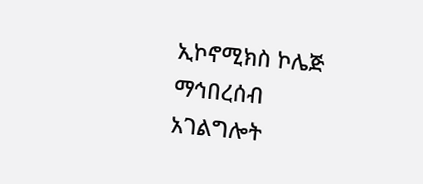ኢኮኖሚክስ ኮሌጅ ማኅበረሰብ አገልግሎት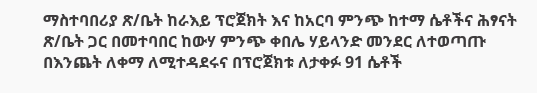ማስተባበሪያ ጽ/ቤት ከራእይ ፕሮጀክት እና ከአርባ ምንጭ ከተማ ሴቶችና ሕፃናት ጽ/ቤት ጋር በመተባበር ከውሃ ምንጭ ቀበሌ ሃይላንድ መንደር ለተወጣጡ በእንጨት ለቀማ ለሚተዳደሩና በፕሮጀክቱ ለታቀፉ 91 ሴቶች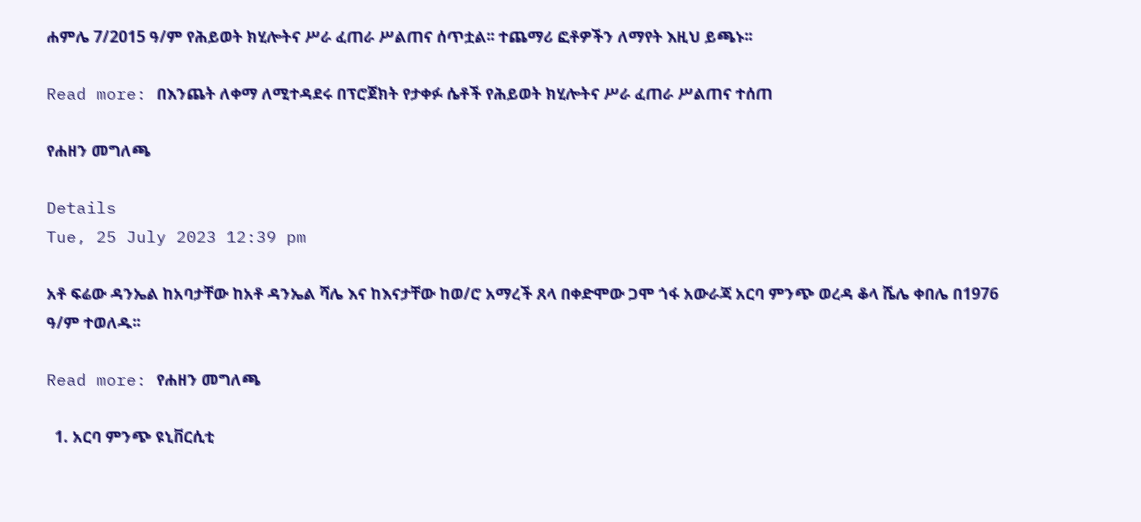ሐምሌ 7/2015 ዓ/ም የሕይወት ክሂሎትና ሥራ ፈጠራ ሥልጠና ሰጥቷል፡፡ ተጨማሪ ፎቶዎችን ለማየት እዚህ ይጫኑ፡፡

Read more: በእንጨት ለቀማ ለሚተዳደሩ በፕሮጀክት የታቀፉ ሴቶች የሕይወት ክሂሎትና ሥራ ፈጠራ ሥልጠና ተሰጠ

የሐዘን መግለጫ

Details
Tue, 25 July 2023 12:39 pm

አቶ ፍሬው ዳንኤል ከአባታቸው ከአቶ ዳንኤል ሻሌ እና ከእናታቸው ከወ/ሮ አማረች ጸላ በቀድሞው ጋሞ ጎፋ አውራጃ አርባ ምንጭ ወረዳ ቆላ ሼሌ ቀበሌ በ1976 ዓ/ም ተወለዱ፡፡

Read more: የሐዘን መግለጫ

  1. አርባ ምንጭ ዩኒቨርሲቲ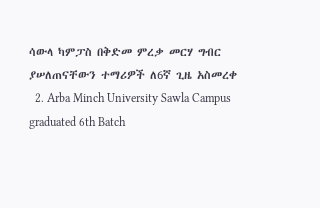ሳውላ ካምፓስ በቅድመ ምረቃ መርሃ ግብር ያሠለጠናቸውን ተማሪዎች ለ6ኛ ጊዜ አስመረቀ
  2. Arba Minch University Sawla Campus graduated 6th Batch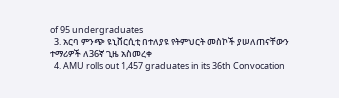of 95 undergraduates
  3. አርባ ምንጭ ዩኒቨርሲቲ በተለያዩ የትምህርት መስኮች ያሠለጠናቸውን ተማሪዎች ለ36ኛ ጊዜ አስመረቀ
  4. AMU rolls out 1,457 graduates in its 36th Convocation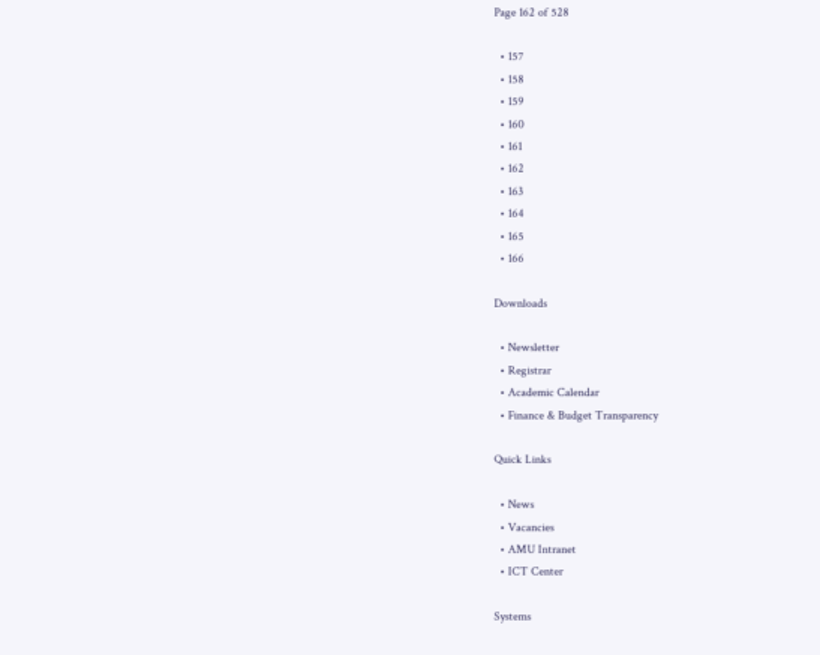Page 162 of 528

  • 157
  • 158
  • 159
  • 160
  • 161
  • 162
  • 163
  • 164
  • 165
  • 166

Downloads

  • Newsletter
  • Registrar
  • Academic Calendar
  • Finance & Budget Transparency

Quick Links

  • News
  • Vacancies
  • AMU Intranet
  • ICT Center

Systems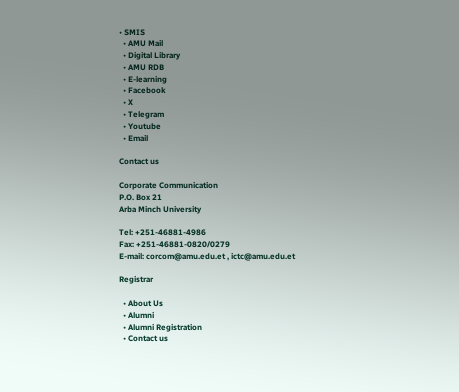• SMIS
  • AMU Mail
  • Digital Library
  • AMU RDB
  • E-learning
  • Facebook
  • X
  • Telegram
  • Youtube
  • Email

Contact us

Corporate Communication
P.O. Box 21
Arba Minch University

Tel: +251-46881-4986
Fax: +251-46881-0820/0279
E-mail: corcom@amu.edu.et , ictc@amu.edu.et

Registrar

  • About Us
  • Alumni
  • Alumni Registration
  • Contact us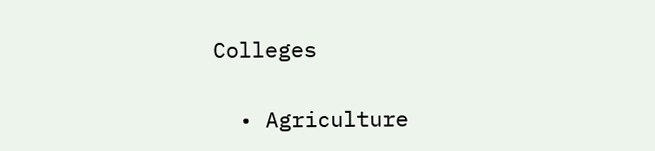Colleges

  • Agriculture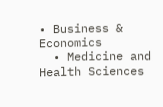• Business & Economics
  • Medicine and Health Sciences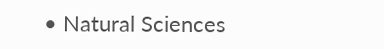• Natural Sciences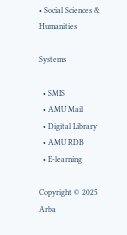• Social Sciences & Humanities

Systems

  • SMIS
  • AMU Mail
  • Digital Library
  • AMU RDB
  • E-learning

Copyright © 2025 Arba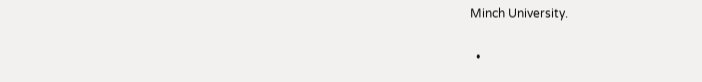Minch University.

  •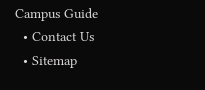Campus Guide
  • Contact Us
  • Sitemap